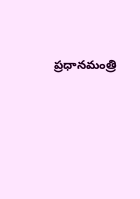ప్రధానమంత్రి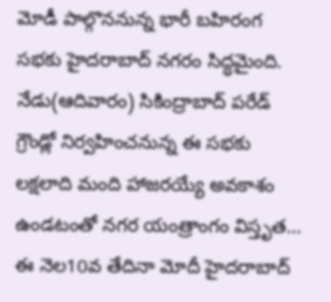మోడీ పాల్గొననున్న భారీ బహిరంగ సభకు హైదరాబాద్ నగరం సిద్ధమైంది. నేడు(ఆదివారం) సికింద్రాబాద్ పరేడ్ గ్రౌండ్లో నిర్వహించనున్న ఈ సభకు లక్షలాది మంది హాజరయ్యే అవకాశం ఉండటంతో నగర యంత్రాంగం విస్తృత...
ఈ నెల10వ తేదినా మోదీ హైదరాబాద్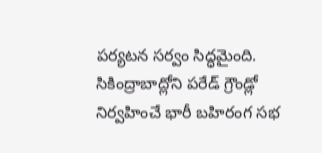పర్యటన సర్వం సిద్ధమైంది. సికింద్రాబాద్లోని పరేడ్ గ్రౌండ్లో నిర్వహించే భారీ బహిరంగ సభ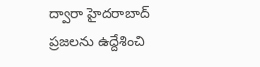ద్వారా హైదరాబాద్ ప్రజలను ఉద్దేశించి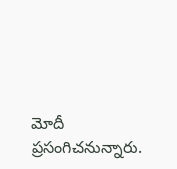మోదీ ప్రసంగిచనున్నారు.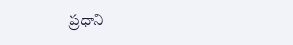ప్రధాని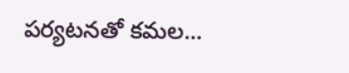పర్యటనతో కమల...